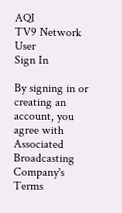AQI
TV9 Network
User
Sign In

By signing in or creating an account, you agree with Associated Broadcasting Company's Terms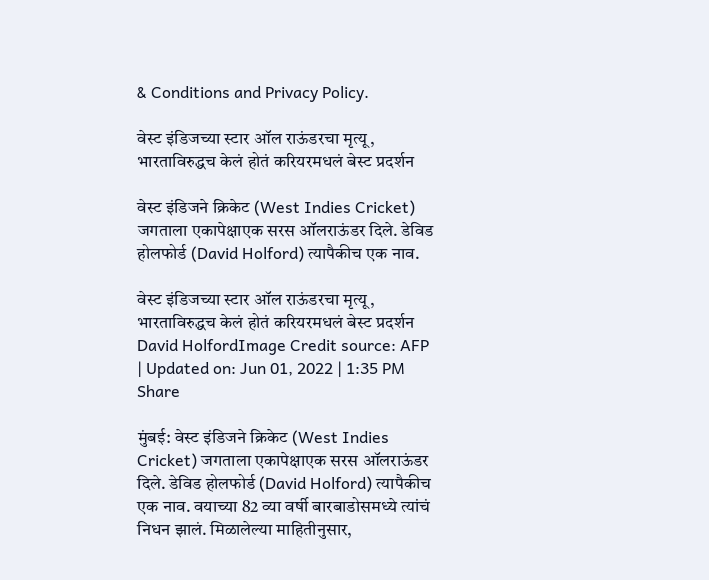& Conditions and Privacy Policy.

वेस्ट इंडिजच्या स्टार ऑल राऊंडरचा मृत्यू, भारताविरुद्धच केलं होतं करियरमधलं बेस्ट प्रदर्शन

वेस्ट इंडिजने क्रिकेट (West Indies Cricket) जगताला एकापेक्षाएक सरस ऑलराऊंडर दिले. डेविड होलफोर्ड (David Holford) त्यापैकीच एक नाव.

वेस्ट इंडिजच्या स्टार ऑल राऊंडरचा मृत्यू, भारताविरुद्धच केलं होतं करियरमधलं बेस्ट प्रदर्शन
David HolfordImage Credit source: AFP
| Updated on: Jun 01, 2022 | 1:35 PM
Share

मुंबई: वेस्ट इंडिजने क्रिकेट (West Indies Cricket) जगताला एकापेक्षाएक सरस ऑलराऊंडर दिले. डेविड होलफोर्ड (David Holford) त्यापैकीच एक नाव. वयाच्या 82 व्या वर्षी बारबाडोसमध्ये त्यांचं निधन झालं. मिळालेल्या माहितीनुसार,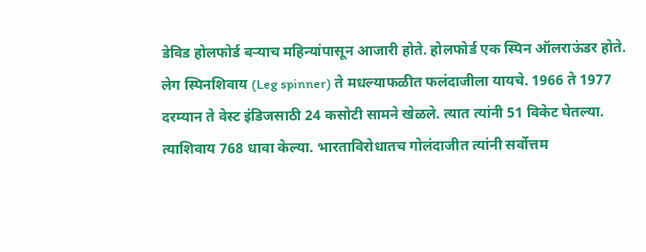डेविड होलफोर्ड बऱ्याच महिन्यांपासून आजारी होते. होलफोर्ड एक स्पिन ऑलराऊंडर होते. लेग स्पिनशिवाय (Leg spinner) ते मधल्याफळीत फलंदाजीला यायचे. 1966 ते 1977 दरम्यान ते वेस्ट इंडिजसाठी 24 कसोटी सामने खेळले. त्यात त्यांनी 51 विकेट घेतल्या. त्याशिवाय 768 धावा केल्या. भारताविरोधातच गोलंदाजीत त्यांनी सर्वोत्तम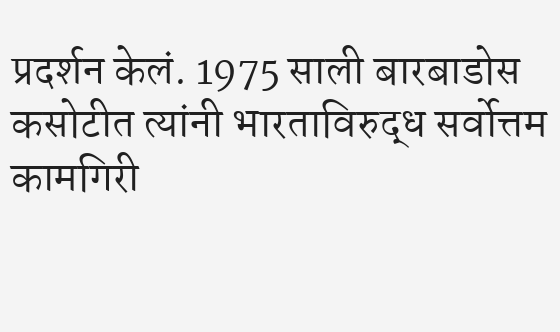प्रदर्शन केलं. 1975 साली बारबाडोस कसोटीत त्यांनी भारताविरुद्ध सर्वोत्तम कामगिरी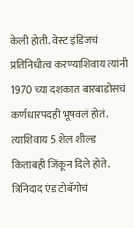केली होती. वेस्ट इंडिजचं प्रतिनिधीत्व करण्याशिवाय त्यांनी 1970 च्या दशकात बारबाडोसचं कर्णधारपदही भूषवलं होतं. त्याशिवाय 5 शेल शील्ड किताबही जिंकून दिले होते. त्रिनिदाद एंड टोबॅगोचं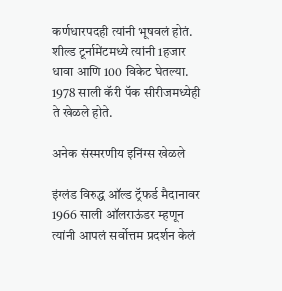कर्णधारपदही त्यांनी भूषवलं होतं. शील्ड टूर्नामेंटमध्ये त्यांनी 1हजार धावा आणि 100 विकेट घेतल्या. 1978 साली कॅरी पॅक सीरीजमध्येही ते खेळले होते.

अनेक संस्मरणीय इनिंग्स खेळले

इंग्लंड विरुद्ध ऑल्ड ट्रॅफर्ड मैदानावर 1966 साली ऑलराऊंडर म्हणून त्यांनी आपलं सर्वोत्तम प्रदर्शन केलं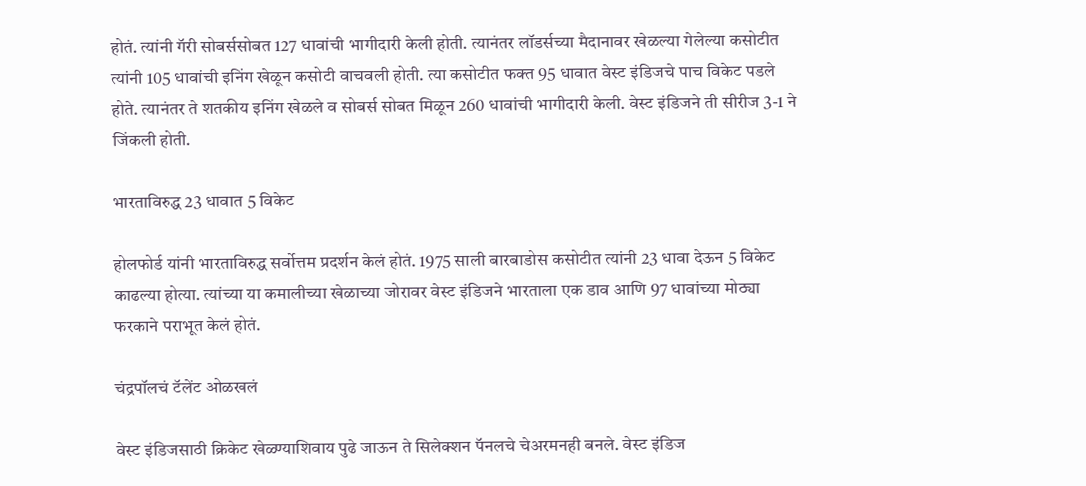होतं. त्यांनी गॅरी सोबर्ससोबत 127 धावांची भागीदारी केली होती. त्यानंतर लॉडर्सच्या मैदानावर खेळल्या गेलेल्या कसोटीत त्यांनी 105 धावांची इनिंग खेळून कसोटी वाचवली होती. त्या कसोटीत फक्त 95 धावात वेस्ट इंडिजचे पाच विकेट पडले होते. त्यानंतर ते शतकीय इनिंग खेळले व सोबर्स सोबत मिळून 260 धावांची भागीदारी केली. वेस्ट इंडिजने ती सीरीज 3-1 ने जिंकली होती.

भारताविरुद्ध 23 धावात 5 विकेट

होलफोर्ड यांनी भारताविरुद्ध सर्वोत्तम प्रदर्शन केलं होतं. 1975 साली बारबाडोस कसोटीत त्यांनी 23 धावा देऊन 5 विकेट काढल्या होत्या. त्यांच्या या कमालीच्या खेळाच्या जोरावर वेस्ट इंडिजने भारताला एक डाव आणि 97 धावांच्या मोठ्या फरकाने पराभूत केलं होतं.

चंद्रपॉलचं टॅलेंट ओळखलं

वेस्ट इंडिजसाठी क्रिकेट खेळ्ण्याशिवाय पुढे जाऊन ते सिलेक्शन पॅनलचे चेअरमनही बनले. वेस्ट इंडिज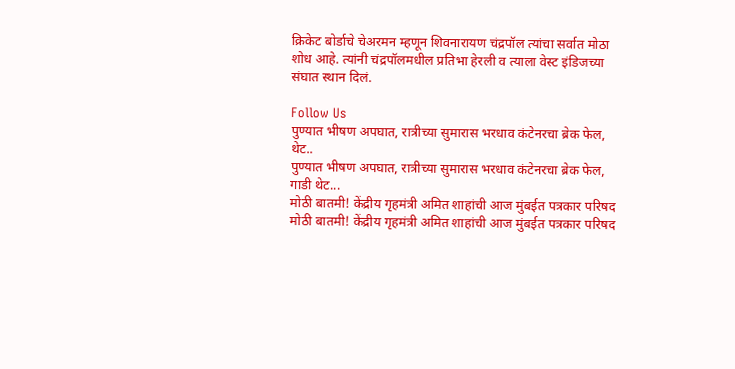क्रिकेट बोर्डाचे चेअरमन म्हणून शिवनारायण चंद्रपॉल त्यांचा सर्वात मोठा शोध आहे. त्यांनी चंद्रपॉलमधील प्रतिभा हेरली व त्याला वेस्ट इंडिजच्या संघात स्थान दिलं.

Follow Us
पुण्यात भीषण अपघात, रात्रीच्या सुमारास भरधाव कंटेनरचा ब्रेक फेल, थेट..
पुण्यात भीषण अपघात, रात्रीच्या सुमारास भरधाव कंटेनरचा ब्रेक फेल, गाडी थेट...
मोठी बातमी! केंद्रीय गृहमंत्री अमित शाहांची आज मुंबईत पत्रकार परिषद
मोठी बातमी! केंद्रीय गृहमंत्री अमित शाहांची आज मुंबईत पत्रकार परिषद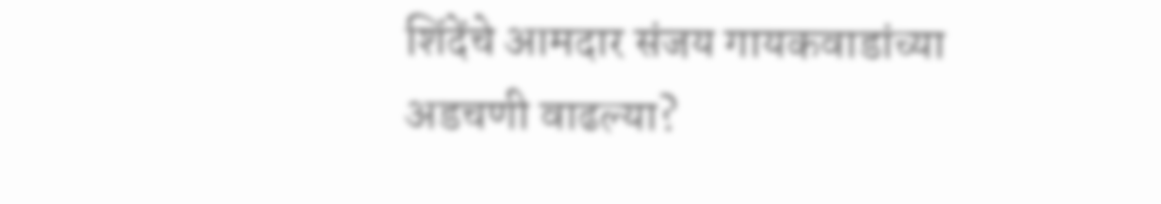शिंदेंचे आमदार संजय गायकवाडांच्या अडचणी वाढल्या?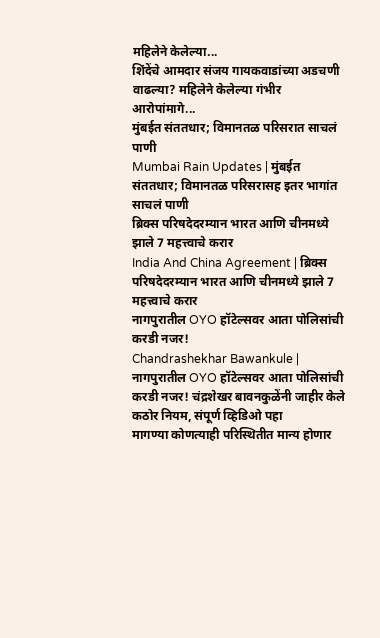महिलेने केलेल्या...
शिंदेंचे आमदार संजय गायकवाडांच्या अडचणी वाढल्या? महिलेने केलेल्या गंभीर आरोपांमागे...
मुंबईत संततधार; विमानतळ परिसरात साचलं पाणी
Mumbai Rain Updates | मुंबईत संततधार; विमानतळ परिसरासह इतर भागांत साचलं पाणी
ब्रिक्स परिषदेदरम्यान भारत आणि चीनमध्ये झाले 7 महत्त्वाचे करार
India And China Agreement | ब्रिक्स परिषदेदरम्यान भारत आणि चीनमध्ये झाले 7 महत्त्वाचे करार
नागपुरातील OYO हॉटेल्सवर आता पोलिसांची करडी नजर!
Chandrashekhar Bawankule | नागपुरातील OYO हॉटेल्सवर आता पोलिसांची करडी नजर! चंद्रशेखर बावनकुळेंनी जाहीर केले कठोर नियम, संपूर्ण व्हिडिओ पहा
मागण्या कोणत्याही परिस्थितीत मान्य होणार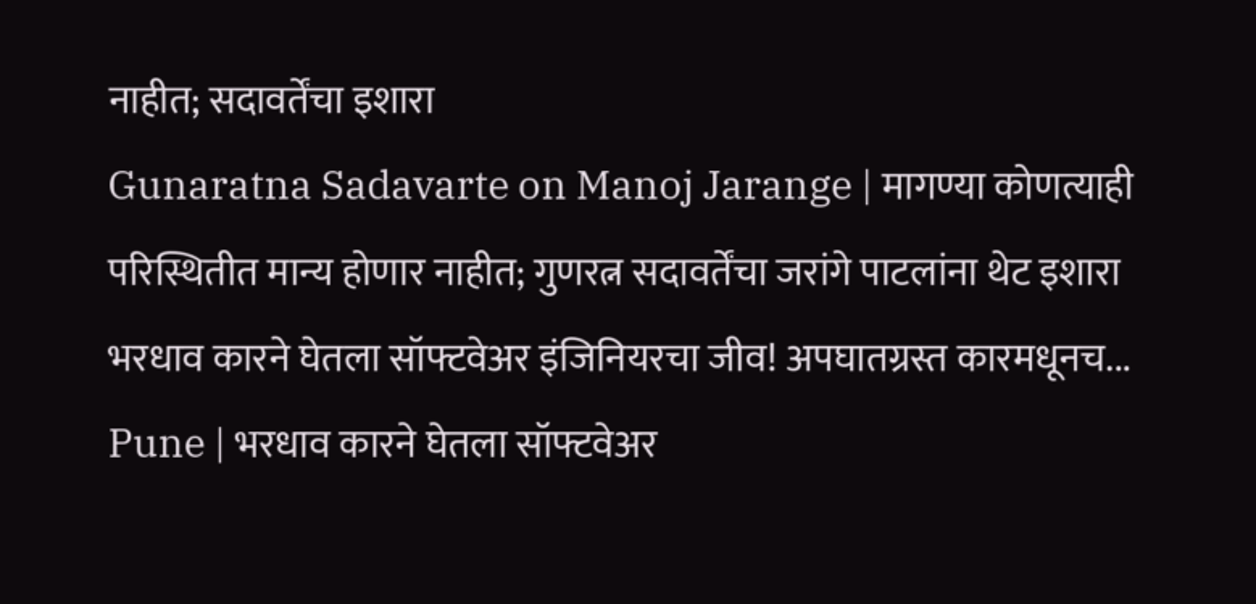नाहीत; सदावर्तेंचा इशारा
Gunaratna Sadavarte on Manoj Jarange | मागण्या कोणत्याही परिस्थितीत मान्य होणार नाहीत; गुणरत्न सदावर्तेंचा जरांगे पाटलांना थेट इशारा
भरधाव कारने घेतला सॉफ्टवेअर इंजिनियरचा जीव! अपघातग्रस्त कारमधूनच...
Pune | भरधाव कारने घेतला सॉफ्टवेअर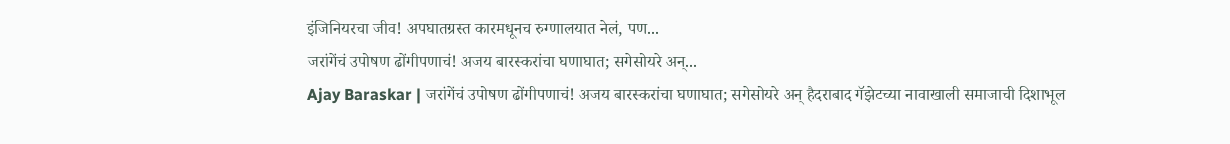इंजिनियरचा जीव! अपघातग्रस्त कारमधूनच रुग्णालयात नेलं, पण...
जरांगेंचं उपोषण ढोंगीपणाचं! अजय बारस्करांचा घणाघात; सगेसोयरे अन्...
Ajay Baraskar | जरांगेंचं उपोषण ढोंगीपणाचं! अजय बारस्करांचा घणाघात; सगेसोयरे अन् हैदराबाद गॅझेटच्या नावाखाली समाजाची दिशाभूल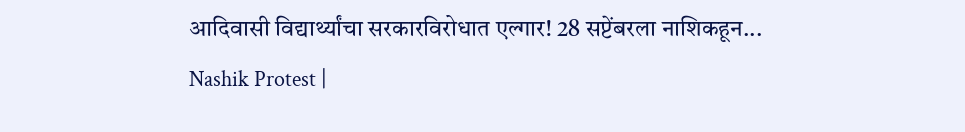आदिवासी विद्यार्थ्यांचा सरकारविरोधात एल्गार! 28 सप्टेंबरला नाशिकहून...
Nashik Protest |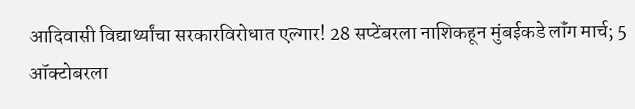आदिवासी विद्यार्थ्यांचा सरकारविरोधात एल्गार! 28 सप्टेंबरला नाशिकहून मुंबईकडे लॉंग मार्च; 5 ऑक्टोबरला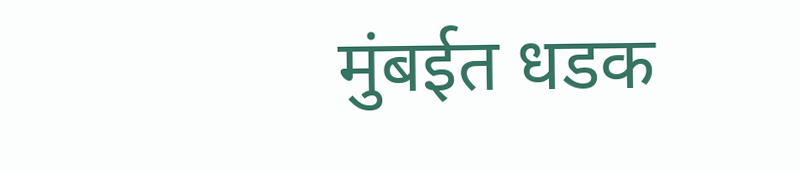मुंबईत धडक